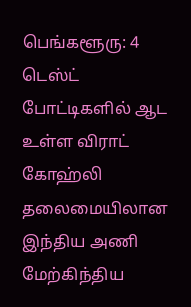பெங்களூரு: 4 டெஸ்ட் போட்டிகளில் ஆட உள்ள விராட் கோஹ்லி தலைமையிலான இந்திய அணி மேற்கிந்திய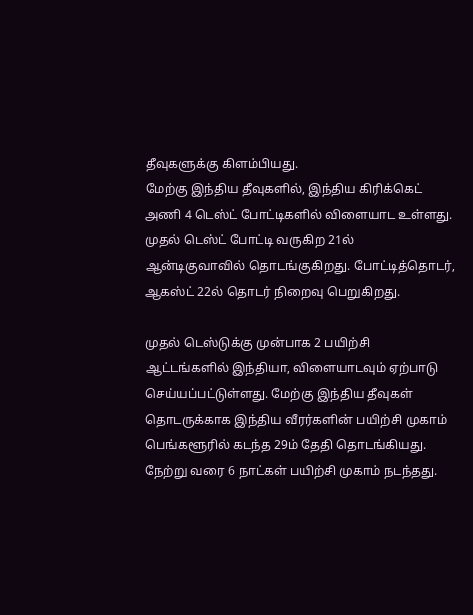தீவுகளுக்கு கிளம்பியது.
மேற்கு இந்திய தீவுகளில், இந்திய கிரிக்கெட் அணி 4 டெஸ்ட் போட்டிகளில் விளையாட உள்ளது. முதல் டெஸ்ட் போட்டி வருகிற 21ல் ஆன்டிகுவாவில் தொடங்குகிறது. போட்டித்தொடர், ஆகஸ்ட் 22ல் தொடர் நிறைவு பெறுகிறது.

முதல் டெஸ்டுக்கு முன்பாக 2 பயிற்சி ஆட்டங்களில் இந்தியா, விளையாடவும் ஏற்பாடு செய்யப்பட்டுள்ளது. மேற்கு இந்திய தீவுகள் தொடருக்காக இந்திய வீரர்களின் பயிற்சி முகாம் பெங்களூரில் கடந்த 29ம் தேதி தொடங்கியது. நேற்று வரை 6 நாட்கள் பயிற்சி முகாம் நடந்தது.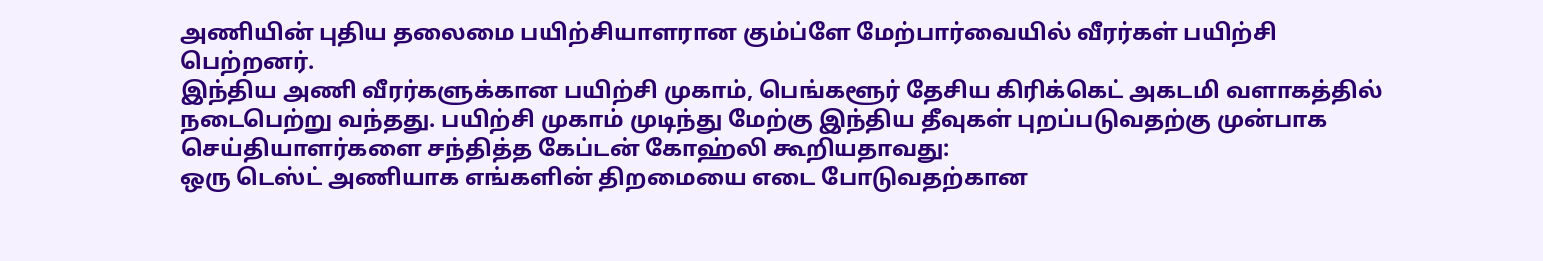அணியின் புதிய தலைமை பயிற்சியாளரான கும்ப்ளே மேற்பார்வையில் வீரர்கள் பயிற்சி பெற்றனர்.
இந்திய அணி வீரர்களுக்கான பயிற்சி முகாம், பெங்களூர் தேசிய கிரிக்கெட் அகடமி வளாகத்தில் நடைபெற்று வந்தது. பயிற்சி முகாம் முடிந்து மேற்கு இந்திய தீவுகள் புறப்படுவதற்கு முன்பாக செய்தியாளர்களை சந்தித்த கேப்டன் கோஹ்லி கூறியதாவது:
ஒரு டெஸ்ட் அணியாக எங்களின் திறமையை எடை போடுவதற்கான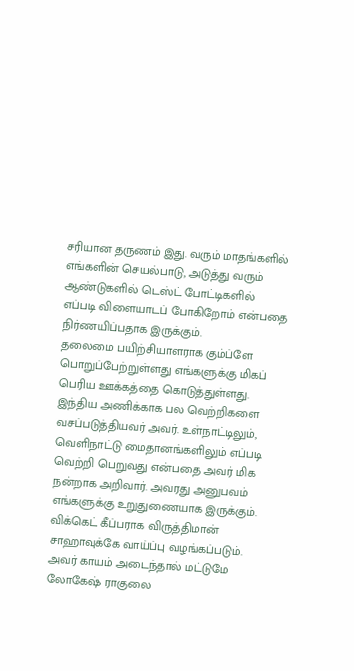சரியான தருணம் இது. வரும் மாதங்களில் எங்களின் செயல்பாடு, அடுத்து வரும் ஆண்டுகளில் டெஸ்ட் போட்டிகளில் எப்படி விளையாடப் போகிறோம் என்பதை நிர்ணயிப்பதாக இருக்கும்.
தலைமை பயிற்சியாளராக கும்ப்ளே பொறுப்பேற்றுள்ளது எங்களுக்கு மிகப் பெரிய ஊக்கத்தை கொடுத்துள்ளது. இந்திய அணிக்காக பல வெற்றிகளை வசப்படுத்தியவர் அவர். உள்நாட்டிலும், வெளிநாட்டு மைதானங்களிலும் எப்படி வெற்றி பெறுவது என்பதை அவர் மிக நன்றாக அறிவார். அவரது அனுபவம் எங்களுக்கு உறுதுணையாக இருக்கும்.
விக்கெட் கீப்பராக விருத்திமான் சாஹாவுக்கே வாய்ப்பு வழங்கப்படும். அவர் காயம் அடைந்தால் மட்டுமே லோகேஷ் ராகுலை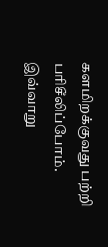களமிறக்குவது பற்றி பரிசீலிப்போம். இவ்வாறு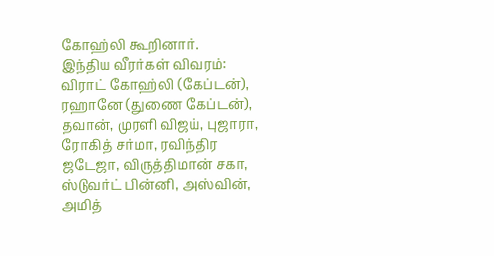கோஹ்லி கூறினார்.
இந்திய வீரர்கள் விவரம்: விராட் கோஹ்லி (கேப்டன்), ரஹானே (துணை கேப்டன்), தவான், முரளி விஜய், புஜாரா, ரோகித் சர்மா, ரவிந்திர ஜடேஜா, விருத்திமான் சகா, ஸ்டுவர்ட் பின்னி, அஸ்வின், அமித்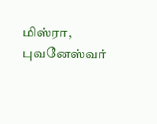மிஸ்ரா, புவனேஸ்வர்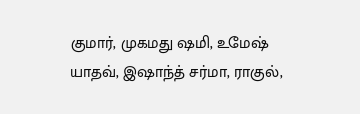குமார், முகமது ஷமி, உமேஷ் யாதவ், இஷாந்த் சர்மா, ராகுல்,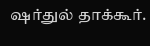ஷர்துல் தாக்கூர்.